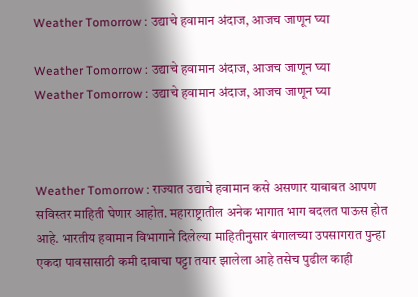Weather Tomorrow : उद्याचे हवामान अंदाज, आजच जाणून घ्या

Weather Tomorrow : उद्याचे हवामान अंदाज, आजच जाणून घ्या
Weather Tomorrow : उद्याचे हवामान अंदाज, आजच जाणून घ्या



Weather Tomorrow : राज्यात उद्याचे हवामान कसे असणार याबाबत आपण सविस्तर माहिती घेणार आहोत. महाराष्ट्रातील अनेक भागात भाग बदलत पाऊस होत आहे. भारतीय हवामान विभागाने दिलेल्या माहितीनुसार बंगालच्या उपसागरात पुन्हा एकदा पावसासाठी कमी दाबाचा पट्टा तयार झालेला आहे तसेच पुढील काही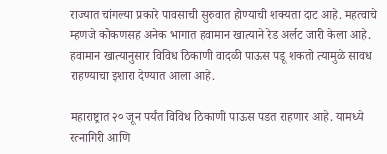राज्यात चांगल्या प्रकारे पावसाची सुरुवात होण्याची शक्यता दाट आहे. महत्वाचे म्हणजे कोकणसह अनेक भागात हवामान खात्याने रेड अर्लट जारी केला आहे. हवामान खात्यानुसार विविध ठिकाणी वादळी पाऊस पडू शकतो त्यामुळे सावध राहण्याचा इशारा देण्यात आला आहे.

महाराष्ट्रात २० जून पर्यंत विविध ठिकाणी पाऊस पडत राहणार आहे. यामध्ये रत्नागिरी आणि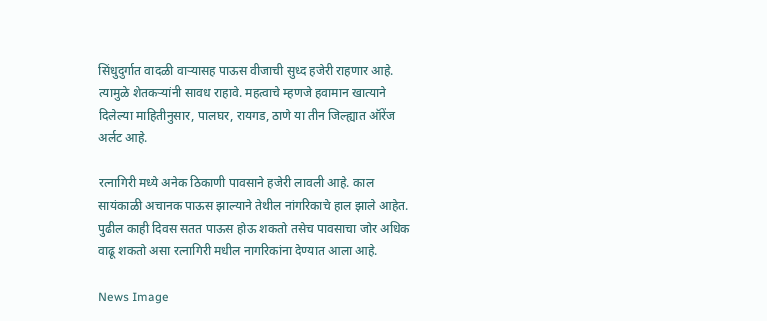सिंधुदुर्गात वादळी वाऱ्यासह पाऊस वीजाची सुध्द हजेरी राहणार आहे. त्यामुळे शेतकऱ्यांनी सावध राहावे. महत्वाचे म्हणजे हवामान खात्याने दिलेल्या माहितीनुसार, पालघर, रायगड, ठाणे या तीन जिल्ह्यात ऑरेंज अर्लट आहे.

रत्नागिरी मध्ये अनेक ठिकाणी पावसाने हजेरी लावली आहे. काल सायंकाळी अचानक पाऊस झाल्याने तेथील नांगरिकाचे हाल झाले आहेत. पुढील काही दिवस सतत पाऊस होऊ शकतो तसेच पावसाचा जोर अधिक वाढू शकतो असा रत्नागिरी मधील नागरिकांना देण्यात आला आहे.

News Image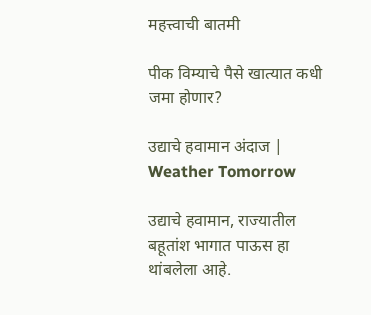महत्त्वाची बातमी

पीक विम्याचे पैसे खात्यात कधी जमा होणार?

उद्याचे हवामान अंदाज | Weather Tomorrow

उद्याचे हवामान, राज्यातील बहूतांश भागात पाऊस हा थांबलेला आहे.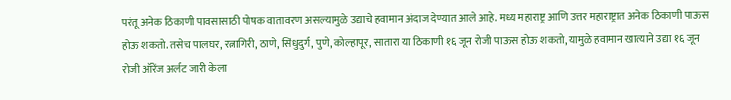परंतू अनेक ठिकाणी पावसासाठी पोषक वातावरण असल्यामुळे उद्याचे हवामान अंदाज देण्यात आले आहे. मध्य महाराष्ट्र आणि उत्तर महाराष्ट्रात अनेक ठिकाणी पाऊस होऊ शकतो. तसेच पालघर, रत्नागिरी, ठाणे, सिंधुदुर्ग, पुणे, कोल्हापूर, सातारा‍ या ठिकाणी १६ जून रोजी पाऊस होऊ शकतो, यामुळे हवामान खात्याने उद्या १६ जून रोजी ऑरेंज अर्लट जारी केला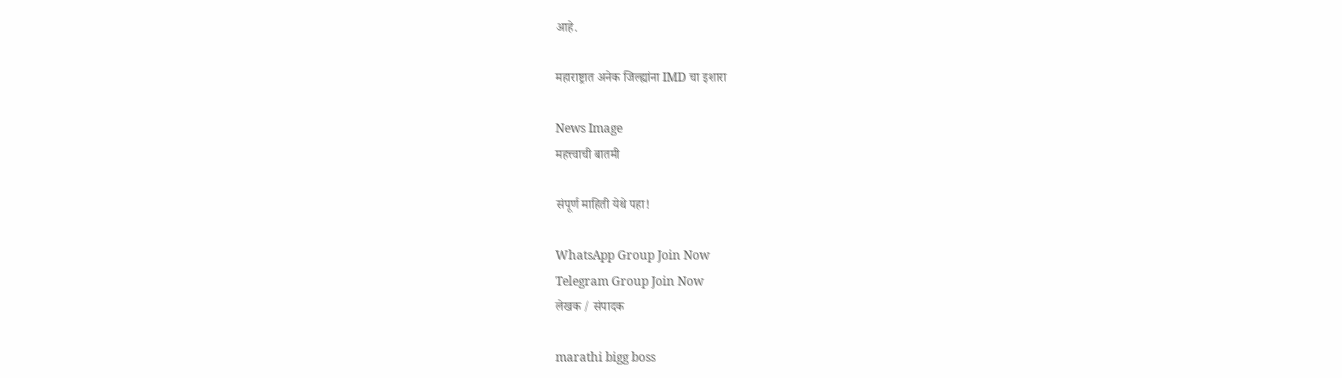आहे.

महाराष्ट्रात अनेक जिल्ह्यांना IMD चा इशारा

News Image
महत्त्वाची बातमी

संपूर्ण माहिती येथे पहा!

WhatsApp Group Join Now
Telegram Group Join Now
लेखक / संपादक

marathi bigg boss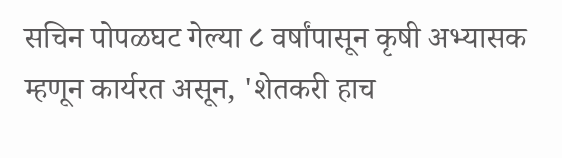सचिन पोपळघट गेल्या ८ वर्षांपासून कृषी अभ्यासक म्हणून कार्यरत असून, 'शेतकरी हाच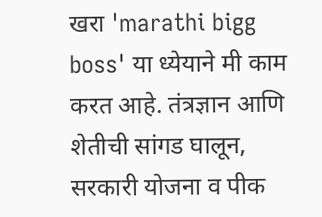खरा 'marathi bigg boss' या ध्येयाने मी काम करत आहे. तंत्रज्ञान आणि शेतीची सांगड घालून, सरकारी योजना व पीक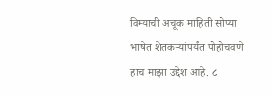विम्याची अचूक माहिती सोप्या भाषेत शेतकऱ्यांपर्यंत पोहोचवणे हाच माझा उद्देश आहे. ८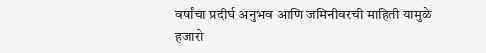वर्षांचा प्रदीर्घ अनुभव आणि जमिनीवरची माहिती यामुळे हजारो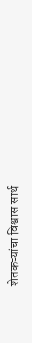शेतकऱ्यांचा विश्वास सार्थ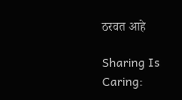ठरवत आहे

Sharing Is Caring: